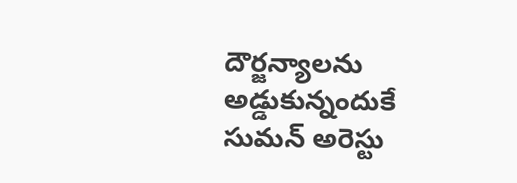దౌర్జన్యాలను అడ్డుకున్నందుకే సుమన్ అరెస్టు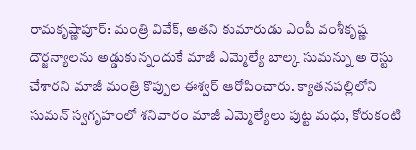రామకృష్ణాపూర్: మంత్రి వివేక్, అతని కుమారుడు ఎంపీ వంశీకృష్ణ దౌర్జన్యాలను అడ్డుకున్నందుకే మాజీ ఎమ్మెల్యే బాల్క సుమన్ను అ రెస్టు చేశారని మాజీ మంత్రి కొప్పుల ఈశ్వర్ ఆరోపించారు. క్యాతనపల్లిలోని సుమన్ స్వగృహంలో శనివారం మాజీ ఎమ్మెల్యేలు పుట్ట మధు, కోరుకంటి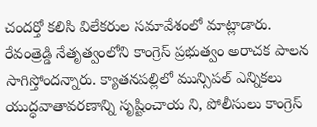చందర్తో కలిసి విలేకరుల సమావేశంలో మాట్లాడారు. రేవంత్రెడ్డి నేతృత్వంలోని కాంగ్రెస్ ప్రభుత్వం అరాచక పాలన సాగిస్తోందన్నారు. క్యాతనపల్లిలో మున్సిపల్ ఎన్నికలు యుద్ధవాతావరణాన్ని సృష్టించాయ ని, పోలీసులు కాంగ్రెస్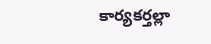కార్యకర్తల్లా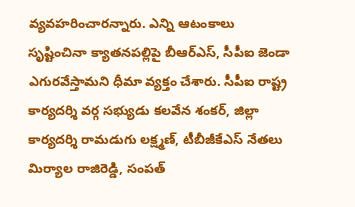వ్యవహరించారన్నారు. ఎన్ని ఆటంకాలు సృష్టించినా క్యాతనపల్లిపై బీఆర్ఎస్, సీపీఐ జెండా ఎగురవేస్తామని ధీమా వ్యక్తం చేశారు. సీపీఐ రాష్ట్ర కార్యదర్శి వర్గ సభ్యుడు కలవేన శంకర్, జిల్లా కార్యదర్శి రామడుగు లక్ష్మణ్, టీబీజీకేఎస్ నేతలు మిర్యాల రాజిరెడ్డి, సంపత్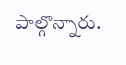పాల్గొన్నారు.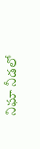నిఘా నీడలో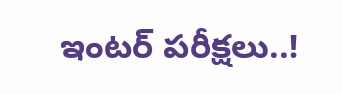ఇంటర్ పరీక్షలు..!